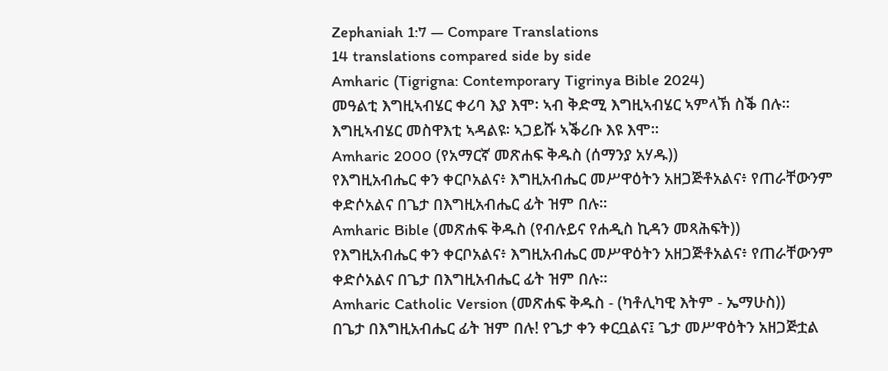Zephaniah 1:7 — Compare Translations
14 translations compared side by side
Amharic (Tigrigna: Contemporary Tigrinya Bible 2024)
መዓልቲ እግዚኣብሄር ቀሪባ እያ እሞ፡ ኣብ ቅድሚ እግዚኣብሄር ኣምላኽ ስቕ በሉ። እግዚኣብሄር መስዋእቲ ኣዳልዩ፡ ኣጋይሹ ኣቕሪቡ እዩ እሞ።
Amharic 2000 (የአማርኛ መጽሐፍ ቅዱስ (ሰማንያ አሃዱ))
የእግዚአብሔር ቀን ቀርቦአልና፥ እግዚአብሔር መሥዋዕትን አዘጋጅቶአልና፥ የጠራቸውንም ቀድሶአልና በጌታ በእግዚአብሔር ፊት ዝም በሉ።
Amharic Bible (መጽሐፍ ቅዱስ (የብሉይና የሐዲስ ኪዳን መጻሕፍት))
የእግዚአብሔር ቀን ቀርቦአልና፥ እግዚአብሔር መሥዋዕትን አዘጋጅቶአልና፥ የጠራቸውንም ቀድሶአልና በጌታ በእግዚአብሔር ፊት ዝም በሉ።
Amharic Catholic Version (መጽሐፍ ቅዱስ - (ካቶሊካዊ እትም - ኤማሁስ))
በጌታ በእግዚአብሔር ፊት ዝም በሉ! የጌታ ቀን ቀርቧልና፤ ጌታ መሥዋዕትን አዘጋጅቷል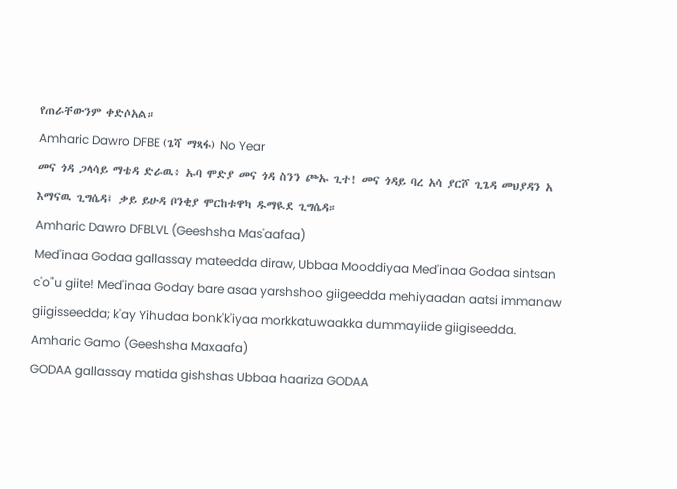የጠራቸውንም ቀድሶአል።
Amharic Dawro DFBE (ጌሻ ማጻፋ) No Year
መና ጎዳ ጋላሳይ ማቴዳ ድራዉ፥ ኡባ ሞድያ መና ጎዳ ስንን ጮኡ ጊተ! መና ጎዳይ ባረ አሳ ያርሾ ጊጌዳ መህያዳን አ እማናዉ ጊግሴዳ፤ ቃይ ይሁዳ ቦንቂያ ሞርከቱዋካ ዱማዪደ ጊግሴዳ።
Amharic Dawro DFBLVL (Geeshsha Mas'aafaa)
Med'inaa Godaa gallassay mateedda diraw, Ubbaa Mooddiyaa Med'inaa Godaa sintsan c'o"u giite! Med'inaa Goday bare asaa yarshshoo giigeedda mehiyaadan aatsi immanaw giigisseedda; k'ay Yihudaa bonk'k'iyaa morkkatuwaakka dummayiide giigiseedda.
Amharic Gamo (Geeshsha Maxaafa)
GODAA gallassay matida gishshas Ubbaa haariza GODAA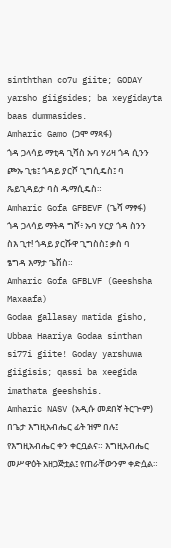sinththan co7u giite; GODAY yarsho giigsides; ba xeygidayta baas dummasides.
Amharic Gamo (ጋሞ ማጻፋ)
ጎዳ ጋላሳይ ማቲዳ ጊሻስ ኡባ ሃሪዛ ጎዳ ሲንን ጮኡ ጊቴ፤ ጎዳይ ያርሾ ጊግሲዴስ፤ ባ ጼይጊዳይታ ባስ ዱማሲዴስ።
Amharic Gofa GFBEVF (ጌሻ ማፃፋ)
ጎዳ ጋላሳይ ማትዳ ግሾ፥ ኡባ ሃርያ ጎዳ ስንን ስእ ጊተ! ጎዳይ ያርሹዋ ጊግስስ፤ ቃስ ባ ፄግዳ እማታ ጌሽስ።
Amharic Gofa GFBLVF (Geeshsha Maxaafa)
Godaa gallasay matida gisho, Ubbaa Haariya Godaa sinthan si77i giite! Goday yarshuwa giigisis; qassi ba xeegida imathata geeshshis.
Amharic NASV (አዲሱ መደበኛ ትርጒም)
በጌታ እግዚአብሔር ፊት ዝም በሉ፤ የእግዚአብሔር ቀን ቀርቧልና። እግዚአብሔር መሥዋዕት አዘጋጅቷል፤ የጠራቸውንም ቀድሷል።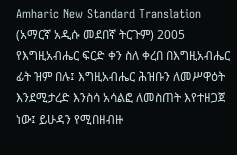Amharic New Standard Translation (አማርኛ አዲሱ መደበኛ ትርጉም) 2005
የእግዚአብሔር ፍርድ ቀን ስለ ቀረበ በእግዚአብሔር ፊት ዝም በሉ፤ እግዚአብሔር ሕዝቡን ለመሥዋዕት እንደሚታረድ እንስሳ አሳልፎ ለመስጠት እየተዘጋጀ ነው፤ ይሁዳን የሚበዘብዙ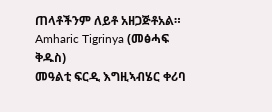ጠላቶችንም ለይቶ አዘጋጅቶአል።
Amharic Tigrinya (መፅሓፍ ቅዱስ)
መዓልቲ ፍርዲ እግዚኣብሄር ቀሪባ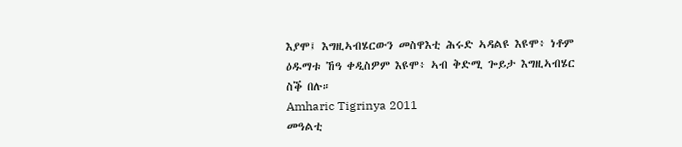እያሞ፤ እግዚኣብሄርውን መስዋእቲ ሕሩድ ኣዳልዩ እዩሞ፥ ነቶም ዕዱማቱ ኸዓ ቀዲስዎም እዩሞ፥ ኣብ ቅድሚ ጐይታ እግዚኣብሄር ስቕ በሉ።
Amharic Tigrinya 2011
መዓልቲ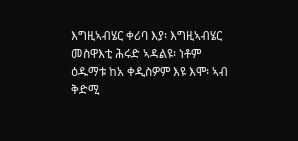እግዚኣብሄር ቀሪባ እያ፡ እግዚኣብሄር መስዋእቲ ሕሩድ ኣዳልዩ፡ ነቶም ዕዱማቱ ከአ ቀዲስዎም እዩ እሞ፡ ኣብ ቅድሚ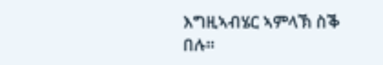እግዚኣብሄር ኣምላኽ ስቕ በሉ።